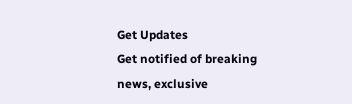Get Updates
Get notified of breaking news, exclusive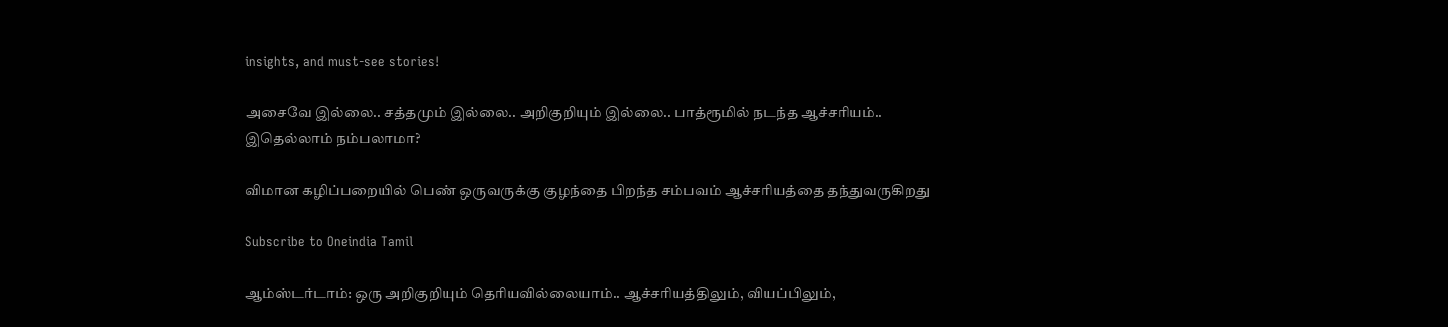insights, and must-see stories!

அசைவே இல்லை.. சத்தமும் இல்லை.. அறிகுறியும் இல்லை.. பாத்ரூமில் நடந்த ஆச்சரியம்.. இதெல்லாம் நம்பலாமா?

விமான கழிப்பறையில் பெண் ஒருவருக்கு குழந்தை பிறந்த சம்பவம் ஆச்சரியத்தை தந்துவருகிறது

Subscribe to Oneindia Tamil

ஆம்ஸ்டர்டாம்: ஒரு அறிகுறியும் தெரியவில்லையாம்.. ஆச்சரியத்திலும், வியப்பிலும்,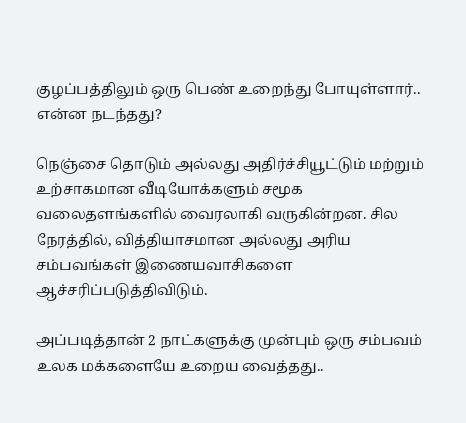குழப்பத்திலும் ஒரு பெண் உறைந்து போயுள்ளார்.. என்ன நடந்தது?

நெஞ்சை தொடும் அல்லது அதிர்ச்சியூட்டும் மற்றும் உற்சாகமான வீடியோக்களும் சமூக வலைதளங்களில் வைரலாகி வருகின்றன. சில நேரத்தில், வித்தியாசமான அல்லது அரிய சம்பவங்கள் இணையவாசிகளை ஆச்சரிப்படுத்திவிடும்.

அப்படித்தான் 2 நாட்களுக்கு முன்பும் ஒரு சம்பவம் உலக மக்களையே உறைய வைத்தது..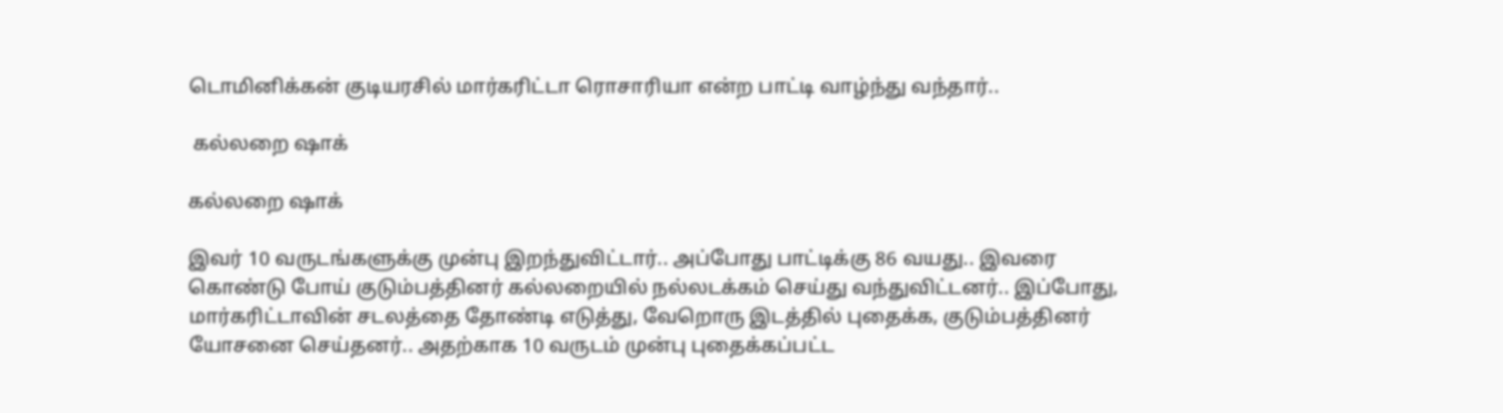டொமினிக்கன் குடியரசில் மார்கரிட்டா ரொசாரியா என்ற பாட்டி வாழ்ந்து வந்தார்..

 கல்லறை ஷாக்

கல்லறை ஷாக்

இவர் 10 வருடங்களுக்கு முன்பு இறந்துவிட்டார்.. அப்போது பாட்டிக்கு 86 வயது.. இவரை கொண்டு போய் குடும்பத்தினர் கல்லறையில் நல்லடக்கம் செய்து வந்துவிட்டனர்.. இப்போது, மார்கரிட்டாவின் சடலத்தை தோண்டி எடுத்து, வேறொரு இடத்தில் புதைக்க, குடும்பத்தினர் யோசனை செய்தனர்.. அதற்காக 10 வருடம் முன்பு புதைக்கப்பட்ட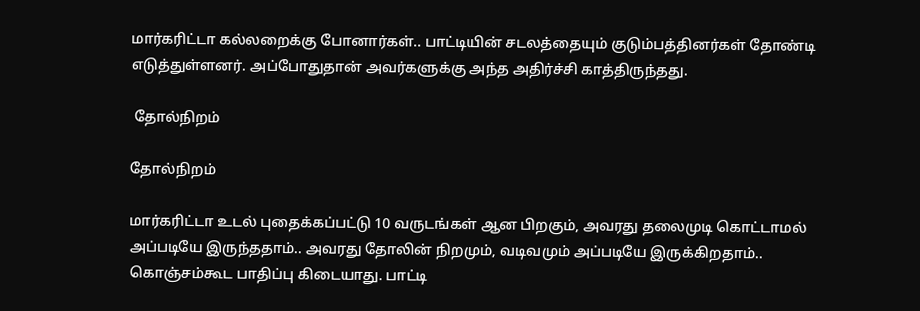மார்கரிட்டா கல்லறைக்கு போனார்கள்.. பாட்டியின் சடலத்தையும் குடும்பத்தினர்கள் தோண்டி எடுத்துள்ளனர். அப்போதுதான் அவர்களுக்கு அந்த அதிர்ச்சி காத்திருந்தது.

 தோல்நிறம்

தோல்நிறம்

மார்கரிட்டா உடல் புதைக்கப்பட்டு 10 வருடங்கள் ஆன பிறகும், அவரது தலைமுடி கொட்டாமல் அப்படியே இருந்ததாம்.. அவரது தோலின் நிறமும், வடிவமும் அப்படியே இருக்கிறதாம்.. கொஞ்சம்கூட பாதிப்பு கிடையாது. பாட்டி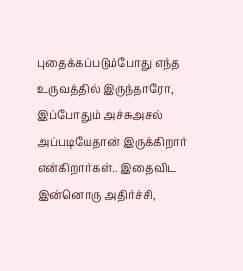புதைக்கப்படும்போது எந்த உருவத்தில் இருந்தாரோ, இப்போதும் அச்சுஅசல் அப்படியேதான் இருக்கிறார் என்கிறார்கள்.. இதைவிட இன்னொரு அதிர்ச்சி,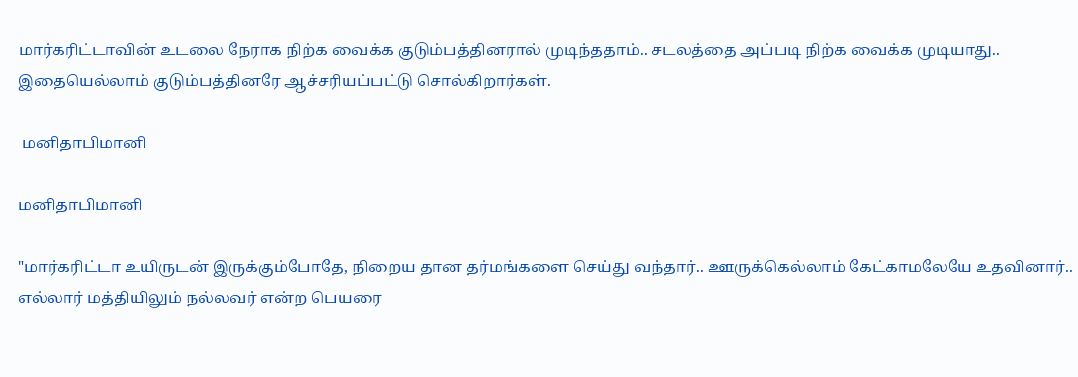மார்கரிட்டாவின் உடலை நேராக நிற்க வைக்க குடும்பத்தினரால் முடிந்ததாம்.. சடலத்தை அப்படி நிற்க வைக்க முடியாது.. இதையெல்லாம் குடும்பத்தினரே ஆச்சரியப்பட்டு சொல்கிறார்கள்.

 மனிதாபிமானி

மனிதாபிமானி

"மார்கரிட்டா உயிருடன் இருக்கும்போதே, நிறைய தான தர்மங்களை செய்து வந்தார்.. ஊருக்கெல்லாம் கேட்காமலேயே உதவினார்.. எல்லார் மத்தியிலும் நல்லவர் என்ற பெயரை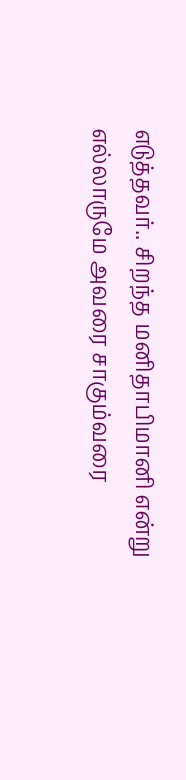எடுத்தவர்.. சிறந்த மனிதாபிமானி என்று எல்லாருமே அவரை சாகும்வரை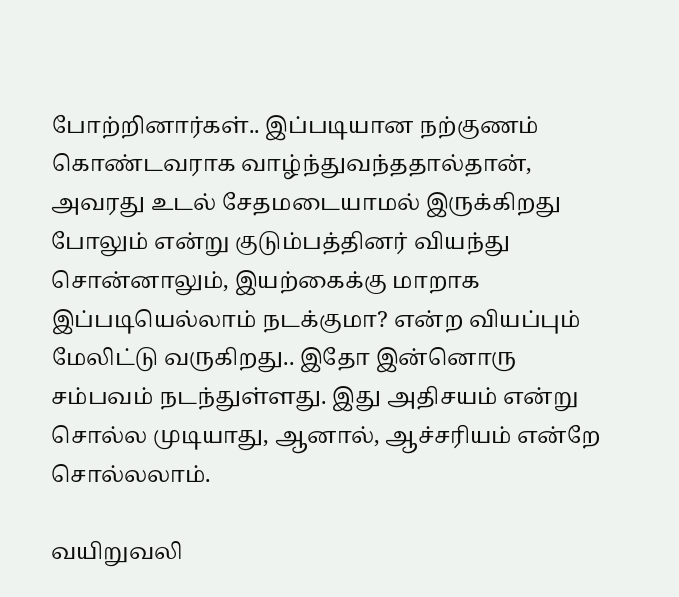போற்றினார்கள்.. இப்படியான நற்குணம் கொண்டவராக வாழ்ந்துவந்ததால்தான், அவரது உடல் சேதமடையாமல் இருக்கிறது போலும் என்று குடும்பத்தினர் வியந்து சொன்னாலும், இயற்கைக்கு மாறாக இப்படியெல்லாம் நடக்குமா? என்ற வியப்பும் மேலிட்டு வருகிறது.. இதோ இன்னொரு சம்பவம் நடந்துள்ளது. இது அதிசயம் என்று சொல்ல முடியாது, ஆனால், ஆச்சரியம் என்றே சொல்லலாம்.

வயிறுவலி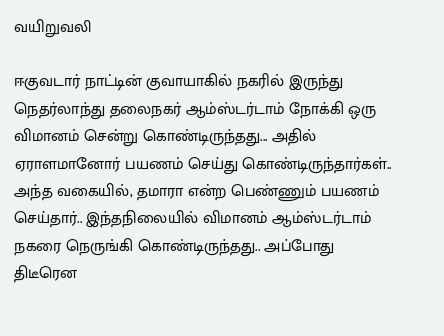வயிறுவலி

ஈகுவடார் நாட்டின் குவாயாகில் நகரில் இருந்து நெதர்லாந்து தலைநகர் ஆம்ஸ்டர்டாம் நோக்கி ஒரு விமானம் சென்று கொண்டிருந்தது... அதில் ஏராளமானோர் பயணம் செய்து கொண்டிருந்தார்கள்.. அந்த வகையில், தமாரா என்ற பெண்ணும் பயணம் செய்தார்.. இந்தநிலையில் விமானம் ஆம்ஸ்டர்டாம் நகரை நெருங்கி கொண்டிருந்தது.. அப்போது திடீரென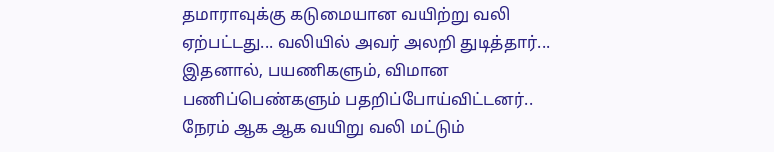தமாராவுக்கு கடுமையான வயிற்று வலி ஏற்பட்டது... வலியில் அவர் அலறி துடித்தார்... இதனால், பயணிகளும், விமான பணிப்பெண்களும் பதறிப்போய்விட்டனர்.. நேரம் ஆக ஆக வயிறு வலி மட்டும்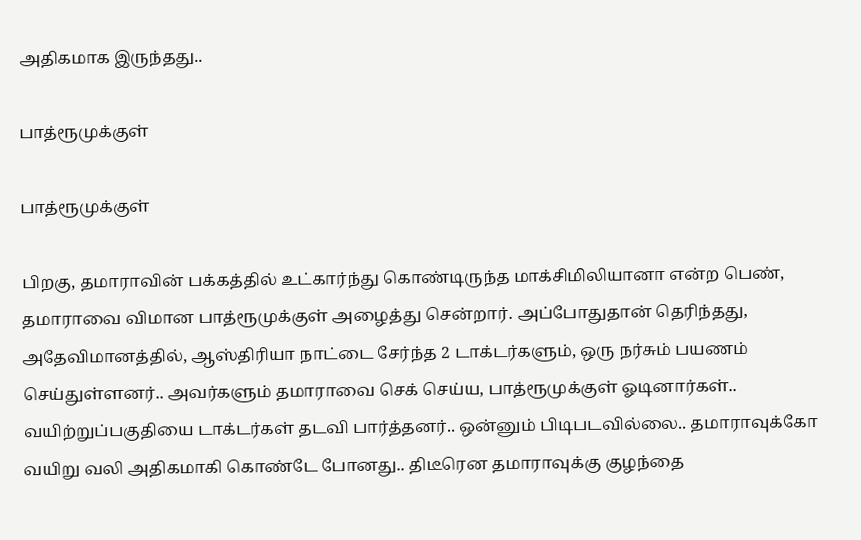அதிகமாக இருந்தது..

பாத்ரூமுக்குள்

பாத்ரூமுக்குள்

பிறகு, தமாராவின் பக்கத்தில் உட்கார்ந்து கொண்டிருந்த மாக்சிமிலியானா என்ற பெண், தமாராவை விமான பாத்ரூமுக்குள் அழைத்து சென்றார். அப்போதுதான் தெரிந்தது, அதேவிமானத்தில், ஆஸ்திரியா நாட்டை சேர்ந்த 2 டாக்டர்களும், ஒரு நர்சும் பயணம் செய்துள்ளனர்.. அவர்களும் தமாராவை செக் செய்ய, பாத்ரூமுக்குள் ஓடினார்கள்.. வயிற்றுப்பகுதியை டாக்டர்கள் தடவி பார்த்தனர்.. ஒன்னும் பிடிபடவில்லை.. தமாராவுக்கோ வயிறு வலி அதிகமாகி கொண்டே போனது.. திடீரென தமாராவுக்கு குழந்தை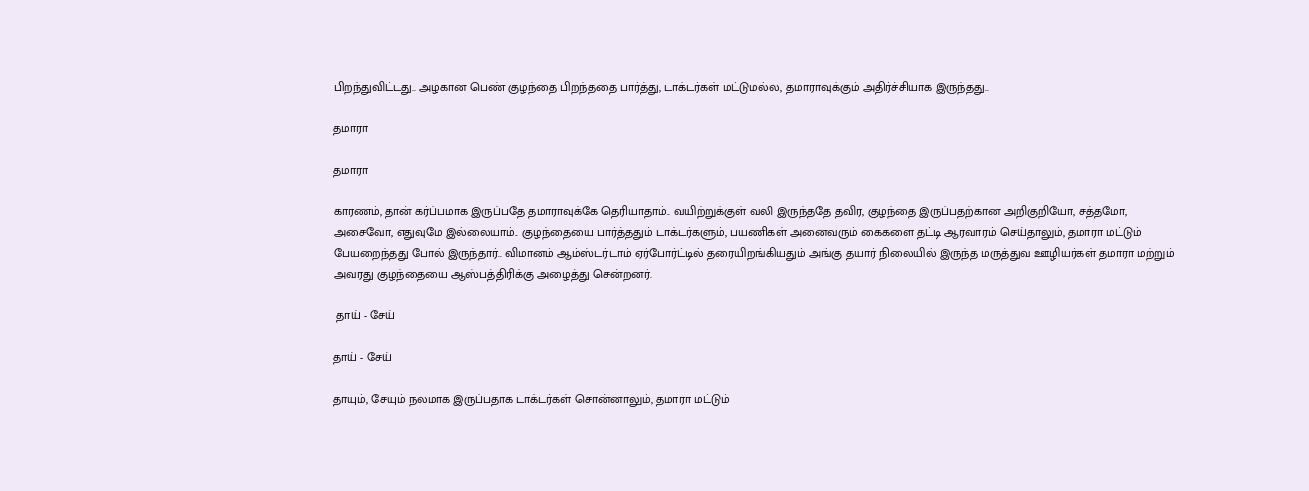பிறந்துவிட்டது.. அழகான பெண் குழந்தை பிறந்ததை பார்த்து, டாக்டர்கள் மட்டுமல்ல, தமாராவுக்கும் அதிர்ச்சியாக இருந்தது..

தமாரா

தமாரா

காரணம், தான் கர்ப்பமாக இருப்பதே தமாராவுக்கே தெரியாதாம்.. வயிற்றுக்குள் வலி இருந்ததே தவிர, குழந்தை இருப்பதற்கான அறிகுறியோ, சத்தமோ, அசைவோ, எதுவுமே இல்லையாம்.. குழந்தையை பார்த்ததும் டாக்டர்களும், பயணிகள் அனைவரும் கைகளை தட்டி ஆரவாரம் செய்தாலும், தமாரா மட்டும் பேயறைந்தது போல் இருந்தார்.. விமானம் ஆம்ஸ்டர்டாம் ஏர்போர்ட்டில் தரையிறங்கியதும் அங்கு தயார் நிலையில் இருந்த மருத்துவ ஊழியர்கள் தமாரா மற்றும் அவரது குழந்தையை ஆஸ்பத்திரிக்கு அழைத்து சென்றனர்.

 தாய் - சேய்

தாய் - சேய்

தாயும், சேயும் நலமாக இருப்பதாக டாக்டர்கள் சொன்னாலும், தமாரா மட்டும்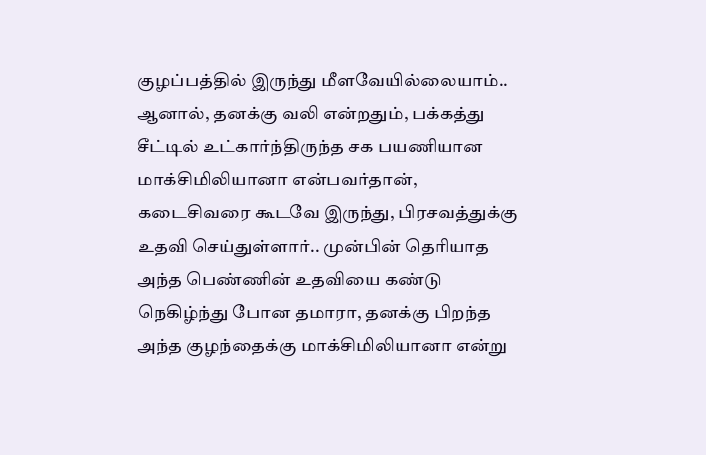குழப்பத்தில் இருந்து மீளவேயில்லையாம்.. ஆனால், தனக்கு வலி என்றதும், பக்கத்து சீட்டில் உட்கார்ந்திருந்த சக பயணியான மாக்சிமிலியானா என்பவர்தான், கடைசிவரை கூடவே இருந்து, பிரசவத்துக்கு உதவி செய்துள்ளார்.. முன்பின் தெரியாத அந்த பெண்ணின் உதவியை கண்டு நெகிழ்ந்து போன தமாரா, தனக்கு பிறந்த அந்த குழந்தைக்கு மாக்சிமிலியானா என்று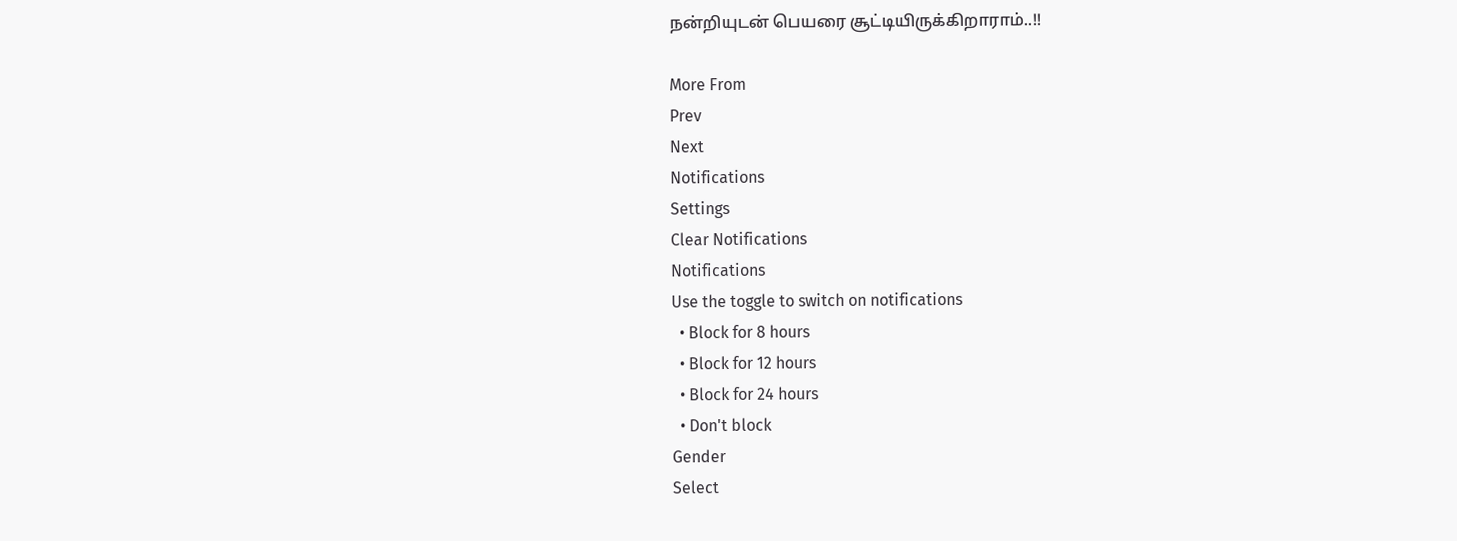நன்றியுடன் பெயரை சூட்டியிருக்கிறாராம்..!!

More From
Prev
Next
Notifications
Settings
Clear Notifications
Notifications
Use the toggle to switch on notifications
  • Block for 8 hours
  • Block for 12 hours
  • Block for 24 hours
  • Don't block
Gender
Select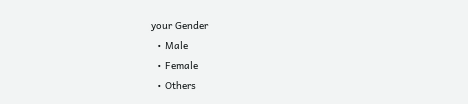your Gender
  • Male
  • Female
  • Others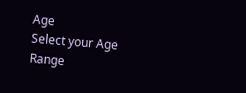Age
Select your Age Range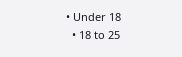• Under 18
  • 18 to 25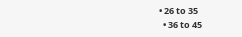• 26 to 35
  • 36 to 45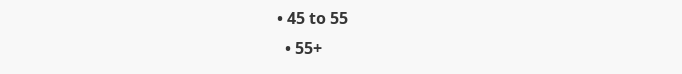• 45 to 55
  • 55+